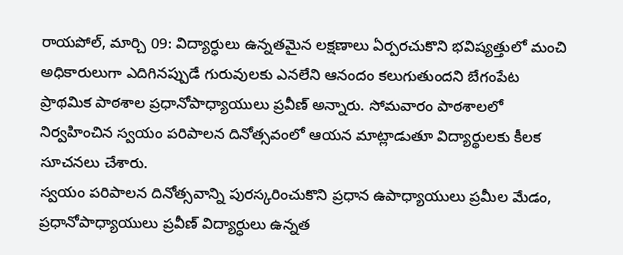రాయపోల్, మార్చి 09: విద్యార్ధులు ఉన్నతమైన లక్షణాలు ఏర్పరచుకొని భవిష్యత్తులో మంచి అధికారులుగా ఎదిగినప్పుడే గురువులకు ఎనలేని ఆనందం కలుగుతుందని బేగంపేట ప్రాథమిక పాఠశాల ప్రధానోపాధ్యాయులు ప్రవీణ్ అన్నారు. సోమవారం పాఠశాలలో నిర్వహించిన స్వయం పరిపాలన దినోత్సవంలో ఆయన మాట్లాడుతూ విద్యార్థులకు కీలక సూచనలు చేశారు.
స్వయం పరిపాలన దినోత్సవాన్ని పురస్కరించుకొని ప్రధాన ఉపాధ్యాయులు ప్రమీల మేడం, ప్రధానోపాధ్యాయులు ప్రవీణ్ విద్యార్ధులు ఉన్నత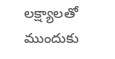లక్ష్యాలతో ముందుకు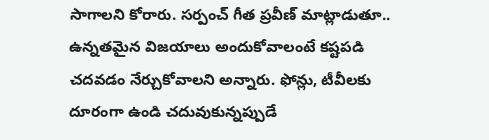సాగాలని కోరారు. సర్పంచ్ గీత ప్రవీణ్ మాట్లాడుతూ.. ఉన్నతమైన విజయాలు అందుకోవాలంటే కష్టపడి చదవడం నేర్చుకోవాలని అన్నారు. ఫోన్లు, టీవీలకు దూరంగా ఉండి చదువుకున్నప్పుడే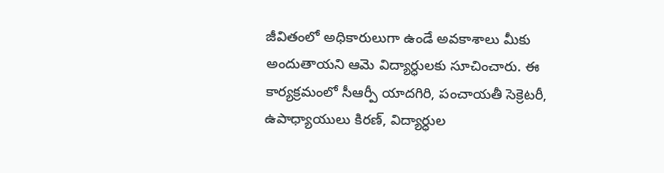జీవితంలో అధికారులుగా ఉండే అవకాశాలు మీకు అందుతాయని ఆమె విద్యార్ధులకు సూచించారు. ఈ కార్యక్రమంలో సీఆర్పీ యాదగిరి, పంచాయతీ సెక్రెటరీ, ఉపాధ్యాయులు కిరణ్, విద్యార్ధుల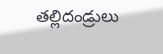తల్లిదండ్రులు